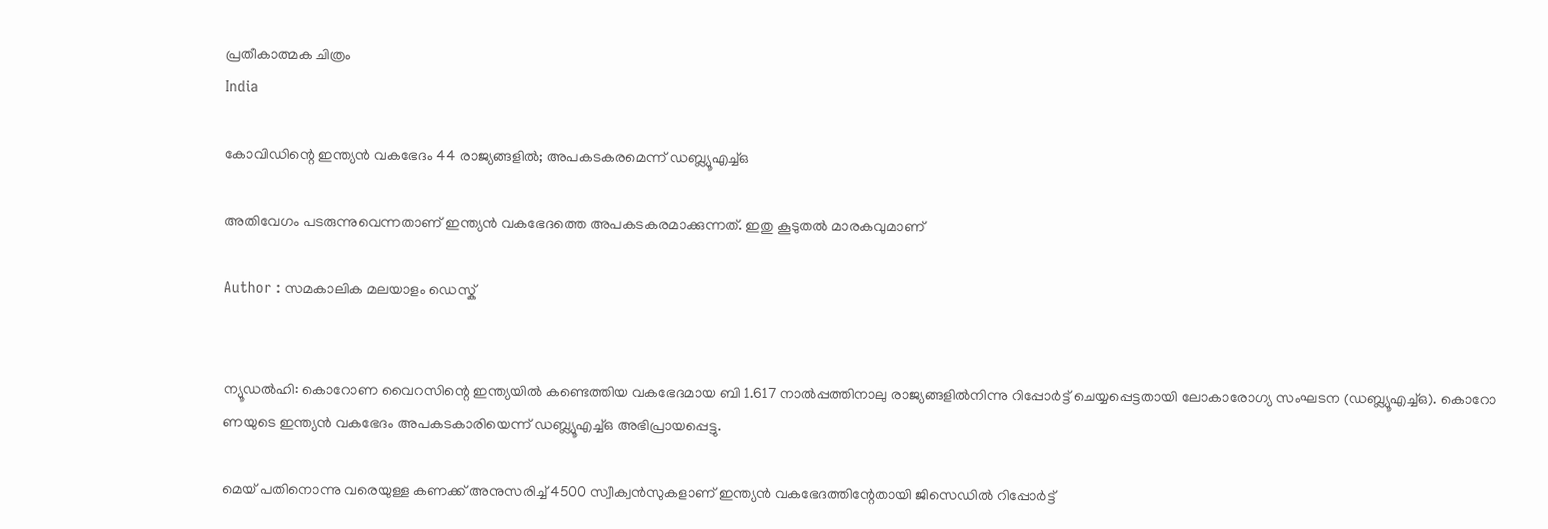പ്രതീകാത്മക ചിത്രം
India

കോവിഡിന്റെ ഇന്ത്യന്‍ വകഭേദം 44 രാജ്യങ്ങളില്‍; അപകടകരമെന്ന് ഡബ്ല്യൂഎച്ച്ഒ

അതിവേഗം പടരുന്നുവെന്നതാണ് ഇന്ത്യന്‍ വകഭേദത്തെ അപകടകരമാക്കുന്നത്. ഇതു കൂടുതല്‍ മാരകവുമാണ്

Author : സമകാലിക മലയാളം ഡെസ്ക്


ന്യൂഡല്‍ഹി: കൊറോണ വൈറസിന്റെ ഇന്ത്യയില്‍ കണ്ടെത്തിയ വകഭേദമായ ബി 1.617 നാല്‍പ്പത്തിനാലു രാജ്യങ്ങളില്‍നിന്നു റിപ്പോര്‍ട്ട് ചെയ്യപ്പെട്ടതായി ലോകാരോഗ്യ സംഘടന (ഡബ്ല്യൂഎച്ച്ഒ). കൊറോ ണയുടെ ഇന്ത്യന്‍ വകഭേദം അപകടകാരിയെന്ന് ഡബ്ല്യൂഎച്ച്ഒ അഭിപ്രായപ്പെട്ടു.

മെയ് പതിനൊന്നു വരെയുള്ള കണക്ക് അനുസരിച്ച് 4500 സ്വീക്വന്‍സുകളാണ് ഇന്ത്യന്‍ വകഭേദത്തിന്റേതായി ജിസെഡില്‍ റിപ്പോര്‍ട്ട്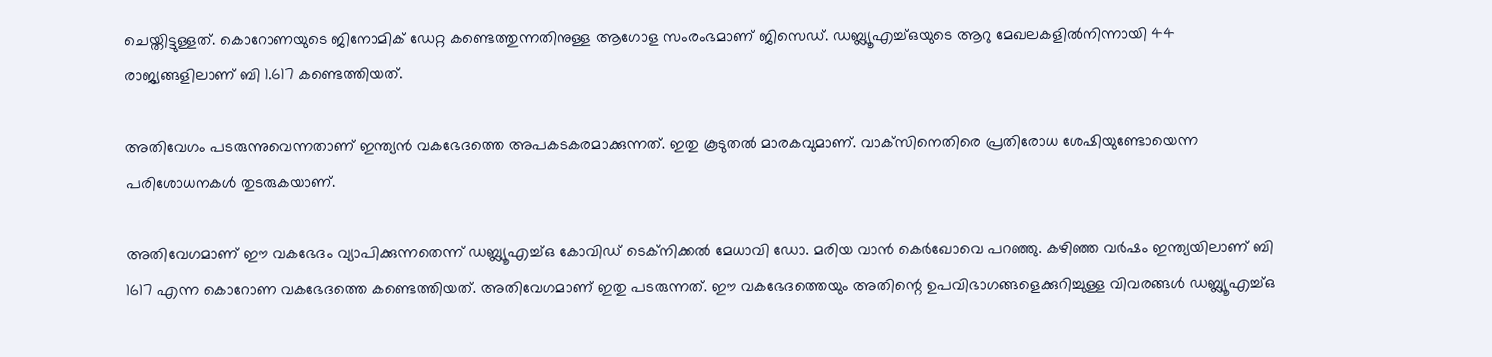ചെയ്തിട്ടുള്ളത്. കൊറോണയുടെ ജിനോമിക് ഡേറ്റ കണ്ടെത്തുന്നതിനുള്ള ആഗോള സംരംഭമാണ് ജിസെഡ്. ഡബ്ല്യൂഎച്ച്ഒയുടെ ആറു മേഖലകളില്‍നിന്നായി 44 രാജ്യങ്ങളിലാണ് ബി 1.617 കണ്ടെത്തിയത്.

അതിവേഗം പടരുന്നുവെന്നതാണ് ഇന്ത്യന്‍ വകഭേദത്തെ അപകടകരമാക്കുന്നത്. ഇതു കൂടുതല്‍ മാരകവുമാണ്. വാക്‌സിനെതിരെ പ്രതിരോധ ശേഷിയുണ്ടോയെന്ന പരിശോധനകള്‍ തുടരുകയാണ്.

അതിവേഗമാണ് ഈ വകഭേദം വ്യാപിക്കുന്നതെന്ന് ഡബ്ല്യൂഎച്ച്ഒ കോവിഡ് ടെക്‌നിക്കല്‍ മേധാവി ഡോ. മരിയ വാന്‍ കെര്‍ഖോവെ പറഞ്ഞു. കഴിഞ്ഞ വര്‍ഷം ഇന്ത്യയിലാണ് ബി 1617 എന്ന കൊറോണ വകഭേദത്തെ കണ്ടെത്തിയത്. അതിവേഗമാണ് ഇതു പടരുന്നത്. ഈ വകഭേദത്തെയും അതിന്റെ ഉപവിഭാഗങ്ങളെക്കുറിച്ചുള്ള വിവരങ്ങള്‍ ഡബ്ല്യൂഎച്ച്ഒ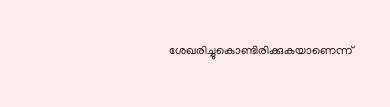ശേഖരിച്ചുകൊണ്ടിരിക്കുകയാണെന്ന്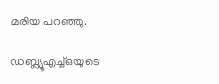മരിയ പറഞ്ഞു.

ഡബ്ല്യൂഎച്ച്ഒയുടെ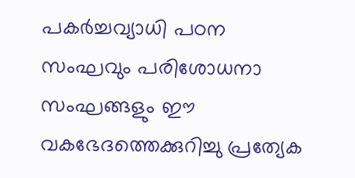പകര്‍ച്ചവ്യാധി പഠന സംഘവും പരിശോധനാ സംഘങ്ങളും ഈ വകഭേദത്തെക്കുറിച്ചു പ്രത്യേക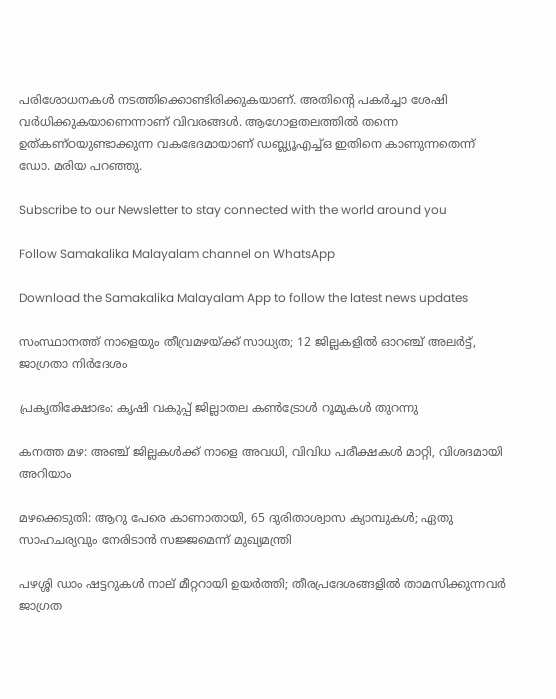പരിശോധനകള്‍ നടത്തിക്കൊണ്ടിരിക്കുകയാണ്. അതിന്റെ പകര്‍ച്ചാ ശേഷി വര്‍ധിക്കുകയാണെന്നാണ് വിവരങ്ങള്‍. ആഗോളതലത്തില്‍ തന്നെ ഉത്കണ്ഠയുണ്ടാക്കുന്ന വകഭേദമായാണ് ഡബ്ല്യൂഎച്ച്ഒ ഇതിനെ കാണുന്നതെന്ന് ഡോ. മരിയ പറഞ്ഞു.

Subscribe to our Newsletter to stay connected with the world around you

Follow Samakalika Malayalam channel on WhatsApp

Download the Samakalika Malayalam App to follow the latest news updates

സംസ്ഥാനത്ത് നാളെയും തീവ്രമഴയ്ക്ക് സാധ്യത; 12 ജില്ലകളില്‍ ഓറഞ്ച് അലര്‍ട്ട്, ജാഗ്രതാ നിര്‍ദേശം

പ്രകൃതിക്ഷോഭം: കൃഷി വകുപ്പ് ജില്ലാതല കൺട്രോൾ റൂമുകൾ തുറന്നു

കനത്ത മഴ: അഞ്ച് ജില്ലകൾക്ക് നാളെ അവധി, വിവിധ പരീക്ഷകൾ മാറ്റി, വിശദമായി അറിയാം

മഴക്കെടുതി: ആറു പേരെ കാണാതായി, 65 ദുരിതാശ്വാസ ക്യാമ്പുകള്‍; ഏതു സാഹചര്യവും നേരിടാൻ സജ്ജമെന്ന് മുഖ്യമന്ത്രി

പഴശ്ശി ഡാം ഷട്ടറുകള്‍ നാല് മീറ്ററായി ഉയര്‍ത്തി; തീരപ്രദേശങ്ങളില്‍ താമസിക്കുന്നവര്‍ ജാഗ്രത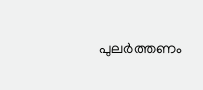പുലർത്തണം